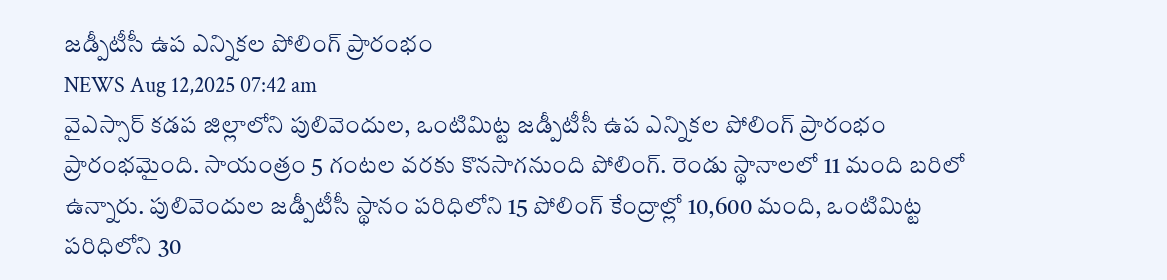జడ్పీటీసీ ఉప ఎన్నికల పోలింగ్ ప్రారంభం
NEWS Aug 12,2025 07:42 am
వైఎస్సార్ కడప జిల్లాలోని పులివెందుల, ఒంటిమిట్ట జడ్పీటీసీ ఉప ఎన్నికల పోలింగ్ ప్రారంభం ప్రారంభమైంది. సాయంత్రం 5 గంటల వరకు కొనసాగనుంది పోలింగ్. రెండు స్థానాలలో 11 మంది బరిలో ఉన్నారు. పులివెందుల జడ్పీటీసీ స్థానం పరిధిలోని 15 పోలింగ్ కేంద్రాల్లో 10,600 మంది, ఒంటిమిట్ట పరిధిలోని 30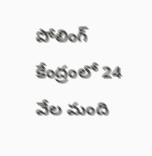పోలింగ్ కేంద్రంలో 24 వేల మంది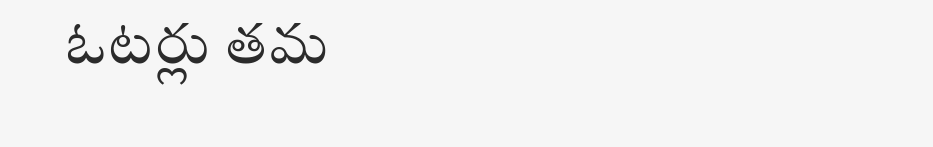ఓటర్లు తమ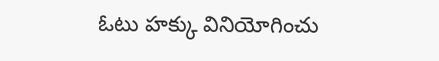ఓటు హక్కు వినియోగించు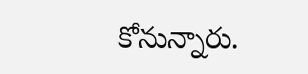కోనున్నారు.